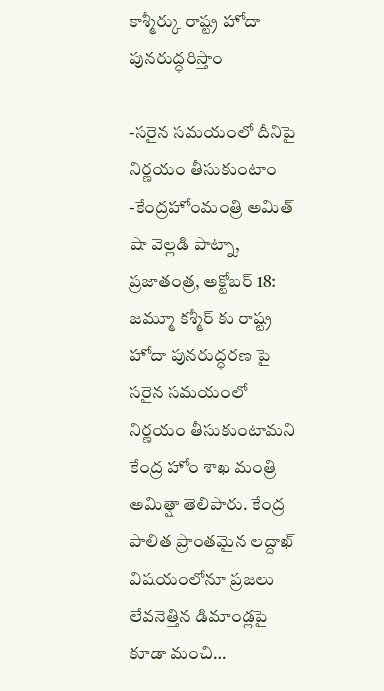కాశ్మీర్కు రాష్ట్ర హోదా పునరుద్ధరిస్తాం

-సరైన సమయంలో దీనిపై నిర్ణయం తీసుకుంటాం -కేంద్రహోంమంత్రి అమిత్ షా వెల్లడి పాట్నా, ప్రజాతంత్ర, అక్టోబర్ 18: జమ్మూ కశ్మీర్ కు రాష్ట్ర హోదా పునరుద్ధరణ పై సరైన సమయంలో నిర్ణయం తీసుకుంటామని కేంద్ర హోం శాఖ మంత్రి అమిత్షా తెలిపారు. కేంద్ర పాలిత ప్రాంతమైన లద్దాఖ్ విషయంలోనూ ప్రజలు లేవనెత్తిన డిమాండ్లపై కూడా మంచి…